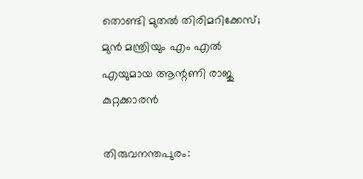തൊണ്ടി മുതല്‍ തിരിമറിക്കേസ്; മുന്‍ മന്ത്രിയും എം എല്‍ എയുമായ ആന്റണി രാജു കുറ്റക്കാരന്‍

തിരുവനന്തപുരം: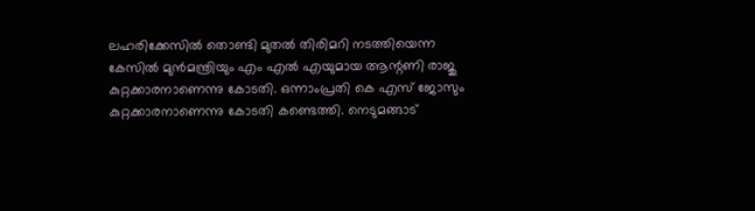ലഹരിക്കേസില്‍ തൊണ്ടി മുതല്‍ തിരിമറി നടത്തിയെന്ന കേസില്‍ മുന്‍മന്ത്രിയും എം എല്‍ എയുമായ ആന്റണി രാജു കുറ്റക്കാരനാണെന്നു കോടതി. ഒന്നാംപ്രതി കെ എസ് ജോസും കുറ്റക്കാരനാണെന്നു കോടതി കണ്ടെത്തി. നെടുമങ്ങാട്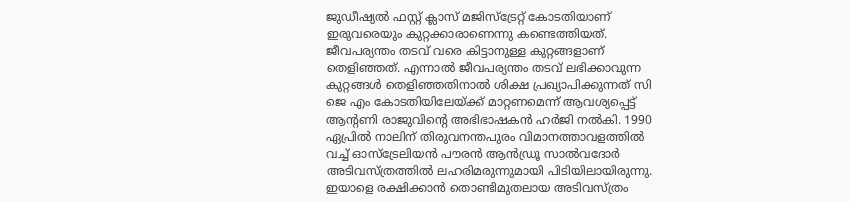ജുഡീഷ്യല്‍ ഫസ്റ്റ് ക്ലാസ് മജിസ്‌ട്രേറ്റ് കോടതിയാണ് ഇരുവരെയും കുറ്റക്കാരാണെന്നു കണ്ടെത്തിയത്. ജീവപര്യന്തം തടവ് വരെ കിട്ടാനുള്ള കുറ്റങ്ങളാണ് തെളിഞ്ഞത്. എന്നാല്‍ ജീവപര്യന്തം തടവ് ലഭിക്കാവുന്ന കുറ്റങ്ങള്‍ തെളിഞ്ഞതിനാല്‍ ശിക്ഷ പ്രഖ്യാപിക്കുന്നത് സി ജെ എം കോടതിയിലേയ്ക്ക് മാറ്റണമെന്ന് ആവശ്യപ്പെട്ട് ആന്റണി രാജുവിന്റെ അഭിഭാഷകന്‍ ഹര്‍ജി നല്‍കി. 1990 ഏപ്രില്‍ നാലിന് തിരുവനന്തപുരം വിമാനത്താവളത്തില്‍ വച്ച് ഓസ്‌ട്രേലിയന്‍ പൗരന്‍ ആന്‍ഡ്രൂ സാല്‍വദോര്‍ അടിവസ്ത്രത്തില്‍ ലഹരിമരുന്നുമായി പിടിയിലായിരുന്നു. ഇയാളെ രക്ഷിക്കാന്‍ തൊണ്ടിമുതലായ അടിവസ്ത്രം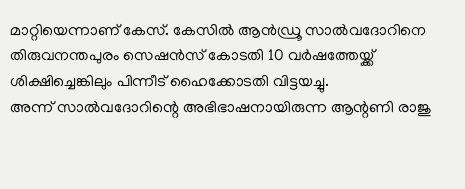മാറ്റിയെന്നാണ് കേസ്. കേസില്‍ ആന്‍ഡ്രൂ സാല്‍വദോറിനെ തിരുവനന്തപുരം സെഷന്‍സ് കോടതി 10 വര്‍ഷത്തേയ്ക്ക് ശിക്ഷിച്ചെങ്കിലും പിന്നീട് ഹൈക്കോടതി വിട്ടയച്ചു.
അന്ന് സാല്‍വദോറിന്റെ അഭിഭാഷനായിരുന്ന ആന്റണി രാജു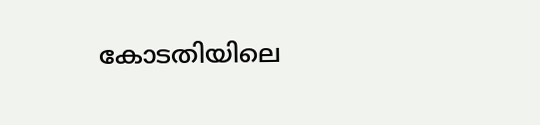കോടതിയിലെ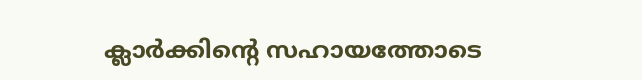ക്ലാര്‍ക്കിന്റെ സഹായത്തോടെ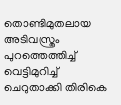തൊണ്ടിമുതലായ അടിവസ്ത്രം പുറത്തെത്തിച്ച് വെട്ടിമുറിച്ച് ചെറുതാക്കി തിരികെ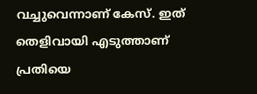വച്ചുവെന്നാണ് കേസ്. ഇത് തെളിവായി എടുത്താണ് പ്രതിയെ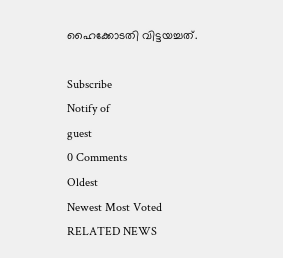ഹൈക്കോടതി വിട്ടയച്ചത്.

Subscribe
Notify of
guest
0 Comments
Oldest
Newest Most Voted
RELATED NEWS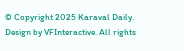© Copyright 2025 Karaval Daily. Design by VFInteractive. All rights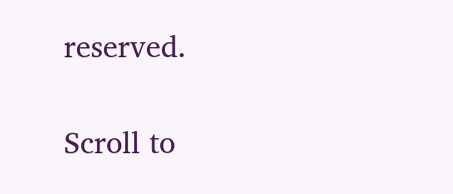reserved.

Scroll to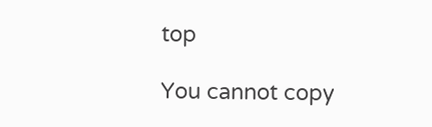top

You cannot copy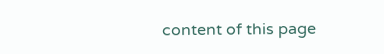content of this page